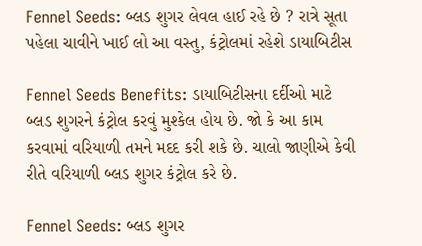Fennel Seeds: બ્લડ શુગર લેવલ હાઈ રહે છે ? રાત્રે સૂતા પહેલા ચાવીને ખાઈ લો આ વસ્તુ, કંટ્રોલમાં રહેશે ડાયાબિટીસ

Fennel Seeds Benefits: ડાયાબિટીસના દર્દીઓ માટે બ્લડ શુગરને કંટ્રોલ કરવું મુશ્કેલ હોય છે. જો કે આ કામ કરવામાં વરિયાળી તમને મદદ કરી શકે છે. ચાલો જાણીએ કેવી રીતે વરિયાળી બ્લડ શુગર કંટ્રોલ કરે છે.

Fennel Seeds: બ્લડ શુગર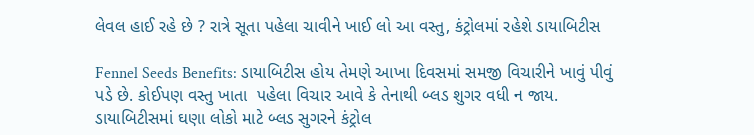લેવલ હાઈ રહે છે ? રાત્રે સૂતા પહેલા ચાવીને ખાઈ લો આ વસ્તુ, કંટ્રોલમાં રહેશે ડાયાબિટીસ

Fennel Seeds Benefits: ડાયાબિટીસ હોય તેમણે આખા દિવસમાં સમજી વિચારીને ખાવું પીવું પડે છે. કોઈપણ વસ્તુ ખાતા  પહેલા વિચાર આવે કે તેનાથી બ્લડ શુગર વધી ન જાય. ડાયાબિટીસમાં ઘણા લોકો માટે બ્લડ સુગરને કંટ્રોલ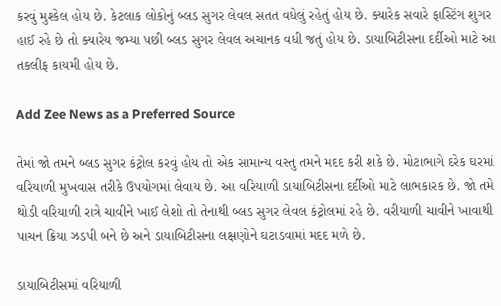કરવું મુશ્કેલ હોય છે. કેટલાક લોકોનું બ્લડ સુગર લેવલ સતત વધેલું રહેતું હોય છે. ક્યારેક સવારે ફાસ્ટિંગ શુગર હાઈ રહે છે તો ક્યારેય જમ્યા પછી બ્લડ સુગર લેવલ અચાનક વધી જતું હોય છે. ડાયાબિટીસના દર્દીઓ માટે આ તકલીફ કાયમી હોય છે.

Add Zee News as a Preferred Source

તેમાં જો તમને બ્લડ સુગર કંટ્રોલ કરવું હોય તો એક સામાન્ય વસ્તુ તમને મદદ કરી શકે છે. મોટાભાગે દરેક ઘરમાં વરિયાળી મુખવાસ તરીકે ઉપયોગમાં લેવાય છે. આ વરિયાળી ડાયાબિટીસના દર્દીઓ માટે લાભકારક છે. જો તમે થોડી વરિયાળી રાત્રે ચાવીને ખાઈ લેશો તો તેનાથી બ્લડ સુગર લેવલ કંટ્રોલમાં રહે છે. વરીયાળી ચાવીને ખાવાથી પાચન ક્રિયા ઝડપી બને છે અને ડાયાબિટીસના લક્ષણોને ઘટાડવામાં મદદ મળે છે.

ડાયાબિટીસમાં વરિયાળી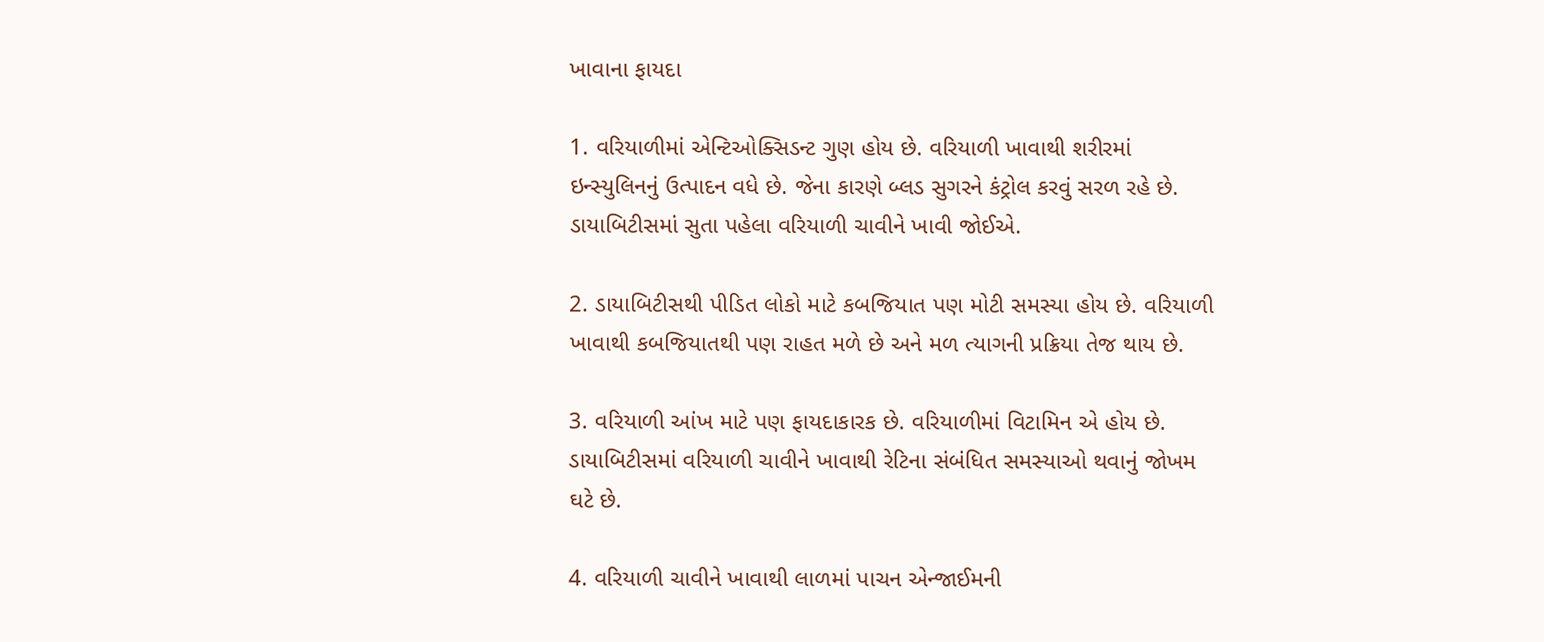ખાવાના ફાયદા

1. વરિયાળીમાં એન્ટિઓક્સિડન્ટ ગુણ હોય છે. વરિયાળી ખાવાથી શરીરમાં ઇન્સ્યુલિનનું ઉત્પાદન વધે છે. જેના કારણે બ્લડ સુગરને કંટ્રોલ કરવું સરળ રહે છે. ડાયાબિટીસમાં સુતા પહેલા વરિયાળી ચાવીને ખાવી જોઈએ.

2. ડાયાબિટીસથી પીડિત લોકો માટે કબજિયાત પણ મોટી સમસ્યા હોય છે. વરિયાળી ખાવાથી કબજિયાતથી પણ રાહત મળે છે અને મળ ત્યાગની પ્રક્રિયા તેજ થાય છે.

3. વરિયાળી આંખ માટે પણ ફાયદાકારક છે. વરિયાળીમાં વિટામિન એ હોય છે. ડાયાબિટીસમાં વરિયાળી ચાવીને ખાવાથી રેટિના સંબંધિત સમસ્યાઓ થવાનું જોખમ ઘટે છે.

4. વરિયાળી ચાવીને ખાવાથી લાળમાં પાચન એન્જાઈમની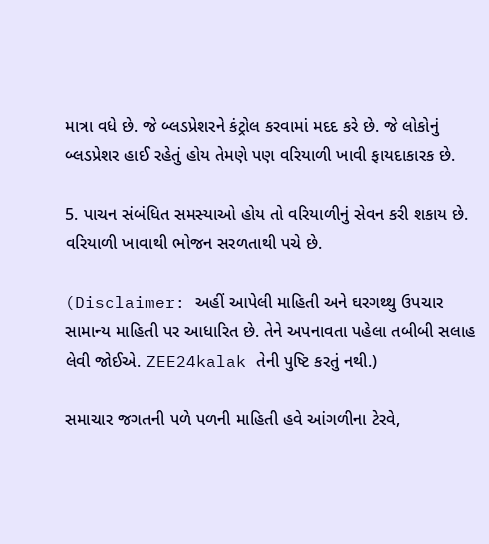માત્રા વધે છે. જે બ્લડપ્રેશરને કંટ્રોલ કરવામાં મદદ કરે છે. જે લોકોનું બ્લડપ્રેશર હાઈ રહેતું હોય તેમણે પણ વરિયાળી ખાવી ફાયદાકારક છે.

5. પાચન સંબંધિત સમસ્યાઓ હોય તો વરિયાળીનું સેવન કરી શકાય છે. વરિયાળી ખાવાથી ભોજન સરળતાથી પચે છે.

(Disclaimer: અહીં આપેલી માહિતી અને ઘરગથ્થુ ઉપચાર સામાન્ય માહિતી પર આધારિત છે. તેને અપનાવતા પહેલા તબીબી સલાહ લેવી જોઈએ. ZEE24kalak તેની પુષ્ટિ કરતું નથી.)

સમાચાર જગતની પળે પળની માહિતી હવે આંગળીના ટેરવે,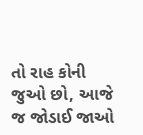તો રાહ કોની જુઓ છો, આજે જ જોડાઈ જાઓ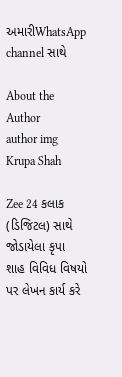અમારીWhatsApp channel સાથે

About the Author
author img
Krupa Shah

Zee 24 કલાક (ડિજિટલ) સાથે જોડાયેલા કૃપા શાહ વિવિધ વિષયો પર લેખન કાર્ય કરે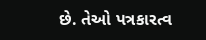છે. તેઓ પત્રકારત્વ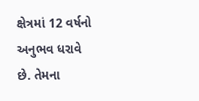ક્ષેત્રમાં 12 વર્ષનો અનુભવ ધરાવે છે. તેમના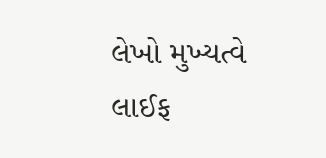લેખો મુખ્યત્વે લાઈફ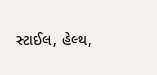સ્ટાઈલ, હેલ્થ,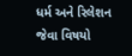ધર્મ અને રિલેશન જેવા વિષયો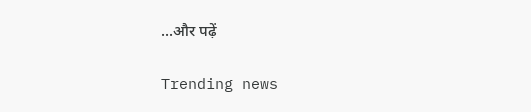...और पढ़ें

Trending news